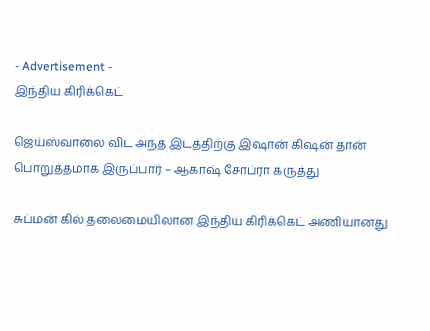- Advertisement -
இந்திய கிரிக்கெட்

ஜெய்ஸ்வாலை விட அந்த இடத்திற்கு இஷான் கிஷன் தான் பொறுத்தமாக இருப்பார் – ஆகாஷ் சோப்ரா கருத்து

சுப்மன் கில் தலைமையிலான இந்திய கிரிக்கெட் அணியானது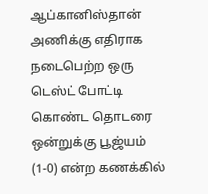ஆப்கானிஸ்தான் அணிக்கு எதிராக நடைபெற்ற ஒரு டெஸ்ட் போட்டி கொண்ட தொடரை ஒன்றுக்கு பூஜ்யம் (1-0) என்ற கணக்கில்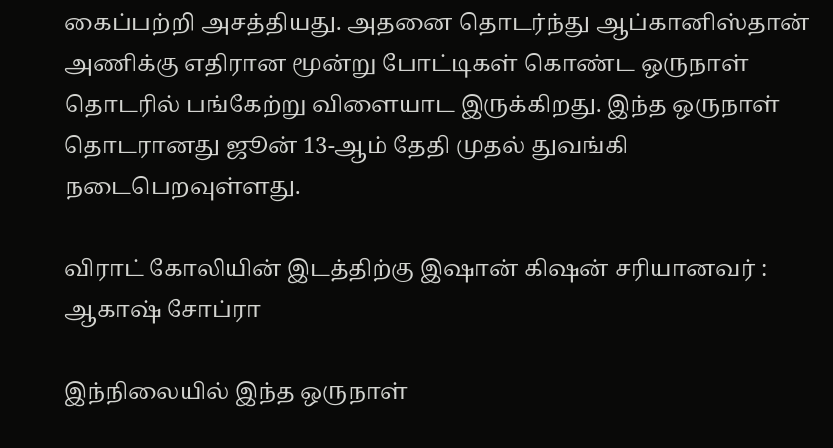கைப்பற்றி அசத்தியது. அதனை தொடர்ந்து ஆப்கானிஸ்தான் அணிக்கு எதிரான மூன்று போட்டிகள் கொண்ட ஒருநாள் தொடரில் பங்கேற்று விளையாட இருக்கிறது. இந்த ஒருநாள் தொடரானது ஜூன் 13-ஆம் தேதி முதல் துவங்கி நடைபெறவுள்ளது.

விராட் கோலியின் இடத்திற்கு இஷான் கிஷன் சரியானவர் : ஆகாஷ் சோப்ரா

இந்நிலையில் இந்த ஒருநாள்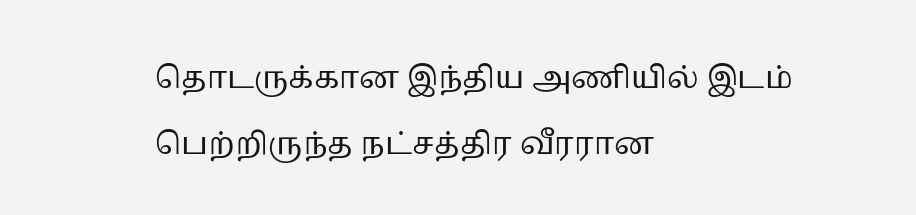தொடருக்கான இந்திய அணியில் இடம் பெற்றிருந்த நட்சத்திர வீரரான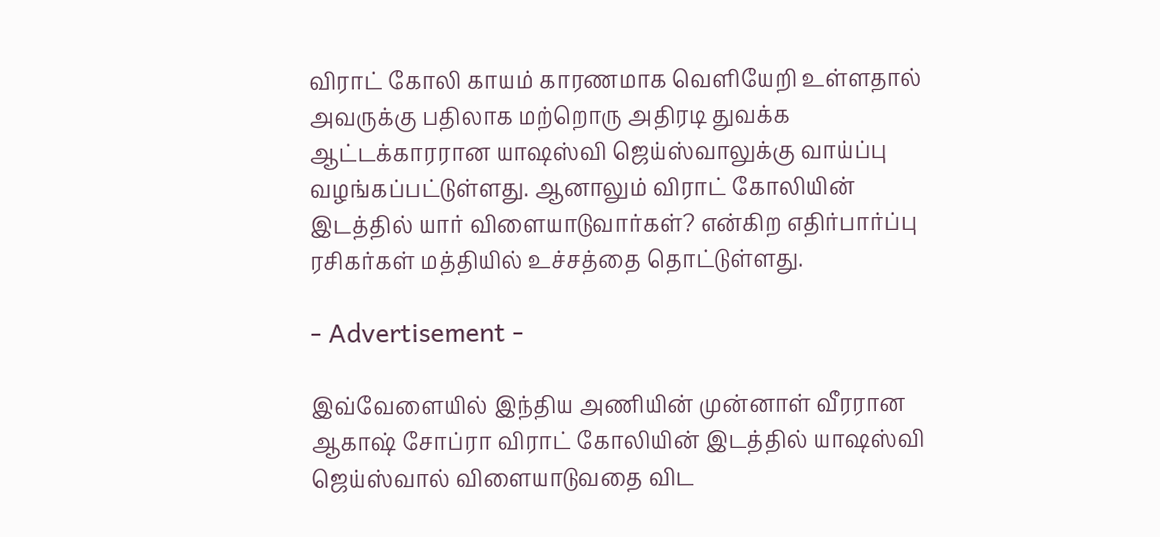விராட் கோலி காயம் காரணமாக வெளியேறி உள்ளதால் அவருக்கு பதிலாக மற்றொரு அதிரடி துவக்க ஆட்டக்காரரான யாஷஸ்வி ஜெய்ஸ்வாலுக்கு வாய்ப்பு வழங்கப்பட்டுள்ளது. ஆனாலும் விராட் கோலியின் இடத்தில் யார் விளையாடுவார்கள்? என்கிற எதிர்பார்ப்பு ரசிகர்கள் மத்தியில் உச்சத்தை தொட்டுள்ளது.

- Advertisement -

இவ்வேளையில் இந்திய அணியின் முன்னாள் வீரரான ஆகாஷ் சோப்ரா விராட் கோலியின் இடத்தில் யாஷஸ்வி ஜெய்ஸ்வால் விளையாடுவதை விட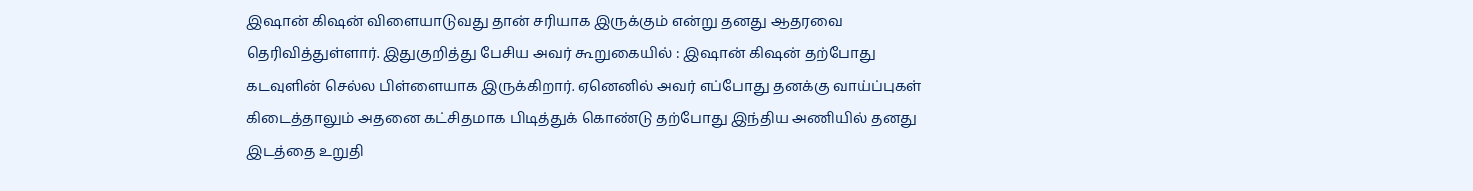இஷான் கிஷன் விளையாடுவது தான் சரியாக இருக்கும் என்று தனது ஆதரவை தெரிவித்துள்ளார். இதுகுறித்து பேசிய அவர் கூறுகையில் : இஷான் கிஷன் தற்போது கடவுளின் செல்ல பிள்ளையாக இருக்கிறார். ஏனெனில் அவர் எப்போது தனக்கு வாய்ப்புகள் கிடைத்தாலும் அதனை கட்சிதமாக பிடித்துக் கொண்டு தற்போது இந்திய அணியில் தனது இடத்தை உறுதி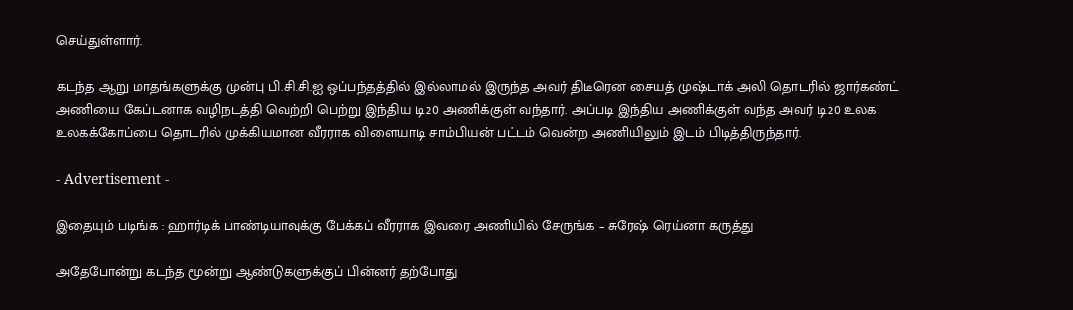செய்துள்ளார்.

கடந்த ஆறு மாதங்களுக்கு முன்பு பி.சி.சி.ஐ ஒப்பந்தத்தில் இல்லாமல் இருந்த அவர் திடீரென சையத் முஷ்டாக் அலி தொடரில் ஜார்கண்ட் அணியை கேப்டனாக வழிநடத்தி வெற்றி பெற்று இந்திய டி20 அணிக்குள் வந்தார். அப்படி இந்திய அணிக்குள் வந்த அவர் டி20 உலக உலகக்கோப்பை தொடரில் முக்கியமான வீரராக விளையாடி சாம்பியன் பட்டம் வென்ற அணியிலும் இடம் பிடித்திருந்தார்.

- Advertisement -

இதையும் படிங்க : ஹார்டிக் பாண்டியாவுக்கு பேக்கப் வீரராக இவரை அணியில் சேருங்க – சுரேஷ் ரெய்னா கருத்து

அதேபோன்று கடந்த மூன்று ஆண்டுகளுக்குப் பின்னர் தற்போது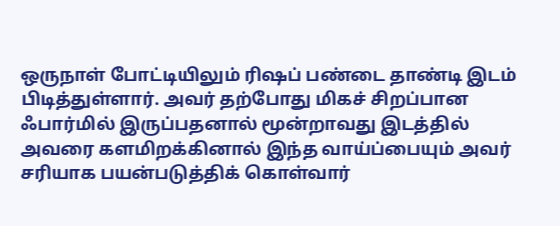ஒருநாள் போட்டியிலும் ரிஷப் பண்டை தாண்டி இடம் பிடித்துள்ளார். அவர் தற்போது மிகச் சிறப்பான ஃபார்மில் இருப்பதனால் மூன்றாவது இடத்தில் அவரை களமிறக்கினால் இந்த வாய்ப்பையும் அவர் சரியாக பயன்படுத்திக் கொள்வார்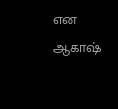என ஆகாஷ்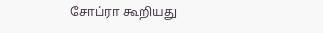சோப்ரா கூறியது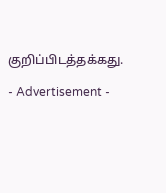குறிப்பிடத்தக்கது.

- Advertisement -